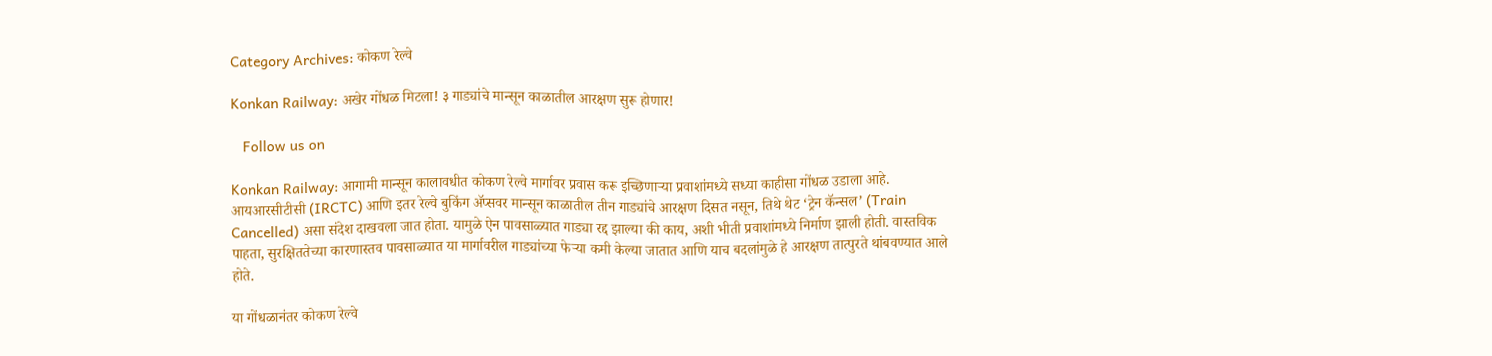Category Archives: कोकण रेल्वे

Konkan Railway: अखेर गोंधळ मिटला! ३ गाड्यांचे मान्सून काळातील आरक्षण सुरू होणार!

   Follow us on

Konkan Railway: आगामी मान्सून कालावधीत कोकण रेल्वे मार्गावर प्रवास करू इच्छिणाऱ्या प्रवाशांमध्ये सध्या काहीसा गोंधळ उडाला आहे. आयआरसीटीसी (IRCTC) आणि इतर रेल्वे बुकिंग ॲप्सवर मान्सून काळातील तीन गाड्यांचे आरक्षण दिसत नसून, तिथे थेट ‘ट्रेन कॅन्सल’ (Train Cancelled) असा संदेश दाखवला जात होता. यामुळे ऐन पावसाळ्यात गाड्या रद्द झाल्या की काय, अशी भीती प्रवाशांमध्ये निर्माण झाली होती. वास्तविक पाहता, सुरक्षिततेच्या कारणास्तव पावसाळ्यात या मार्गावरील गाड्यांच्या फेऱ्या कमी केल्या जातात आणि याच बदलांमुळे हे आरक्षण तात्पुरते थांबवण्यात आले होते.

या गोंधळानंतर कोकण रेल्वे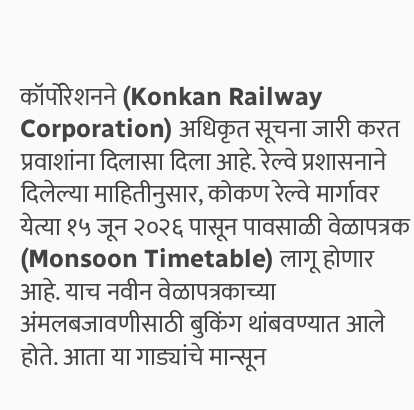कॉर्पोरेशनने (Konkan Railway Corporation) अधिकृत सूचना जारी करत प्रवाशांना दिलासा दिला आहे. रेल्वे प्रशासनाने दिलेल्या माहितीनुसार, कोकण रेल्वे मार्गावर येत्या १५ जून २०२६ पासून पावसाळी वेळापत्रक (Monsoon Timetable) लागू होणार आहे. याच नवीन वेळापत्रकाच्या अंमलबजावणीसाठी बुकिंग थांबवण्यात आले होते. आता या गाड्यांचे मान्सून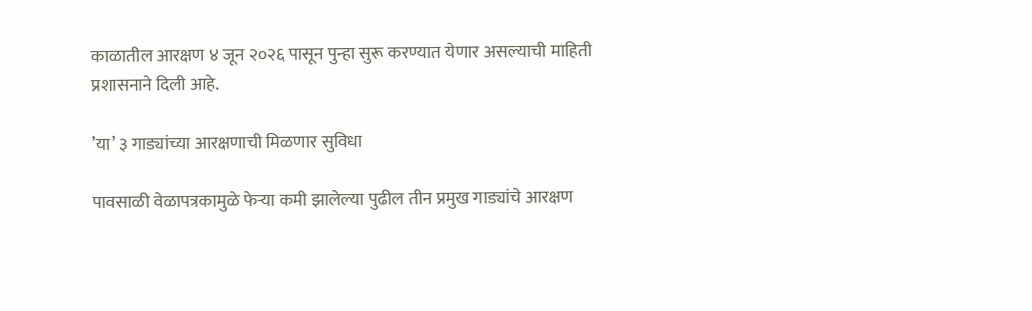काळातील आरक्षण ४ जून २०२६ पासून पुन्हा सुरू करण्यात येणार असल्याची माहिती प्रशासनाने दिली आहे.

’या’ ३ गाड्यांच्या आरक्षणाची मिळणार सुविधा

पावसाळी वेळापत्रकामुळे फेऱ्या कमी झालेल्या पुढील तीन प्रमुख गाड्यांचे आरक्षण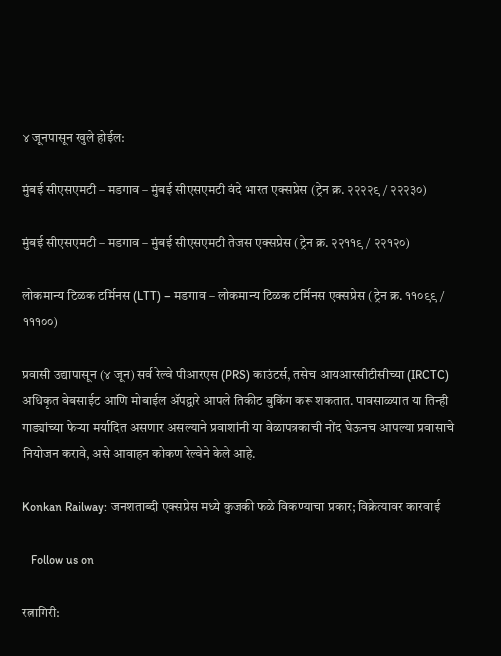४ जूनपासून खुले होईल:

मुंबई सीएसएमटी – मडगाव – मुंबई सीएसएमटी वंदे भारत एक्सप्रेस (ट्रेन क्र. २२२२९ / २२२३०)

मुंबई सीएसएमटी – मडगाव – मुंबई सीएसएमटी तेजस एक्सप्रेस (ट्रेन क्र. २२११९ / २२१२०)

लोकमान्य टिळक टर्मिनस (LTT) – मडगाव – लोकमान्य टिळक टर्मिनस एक्सप्रेस (ट्रेन क्र. ११०९९ / १११००)

प्रवासी उद्यापासून (४ जून) सर्व रेल्वे पीआरएस (PRS) काउंटर्स, तसेच आयआरसीटीसीच्या (IRCTC) अधिकृत वेबसाईट आणि मोबाईल ॲपद्वारे आपले तिकीट बुकिंग करू शकतात. पावसाळ्यात या तिन्ही गाड्यांच्या फेऱ्या मर्यादित असणार असल्याने प्रवाशांनी या वेळापत्रकाची नोंद घेऊनच आपल्या प्रवासाचे नियोजन करावे, असे आवाहन कोकण रेल्वेने केले आहे.

Konkan Railway: जनशताब्दी एक्सप्रेस मध्ये कुजकी फळे विकण्याचा प्रकार; विक्रेत्यावर कारवाई

   Follow us on

रत्नागिरी: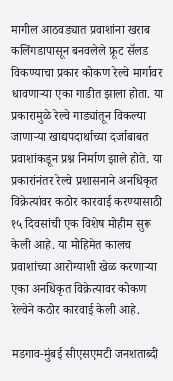मागील आठवड्यात प्रवाशांना खराब कलिंगडापासून बनवलेले फ्रूट सॅलड विकण्याचा प्रकार कोकण रेल्वे मार्गावर धावणार्‍या एका गाडीत झाला होता. या प्रकारामुळे रेल्वे गाड्यांतून विकल्या जाणार्‍या खाद्यपदार्थाच्या दर्जाबाबत प्रवाशांकडून प्रश्न निर्माण झाले होते. या प्रकारांनंतर रेल्वे प्रशासनाने अनधिकृत विक्रेत्यांवर कठोर कारवाई करण्यासाठी १५ दिवसांची एक विशेष मोहीम सुरू केली आहे. या मोहिमेत कालच प्रवाशांच्या आरोग्याशी खेळ करणाऱ्या एका अनधिकृत विक्रेत्यावर कोकण रेल्वेने कठोर कारवाई केली आहे.

मडगाव-मुंबई सीएसएमटी जनशताब्दी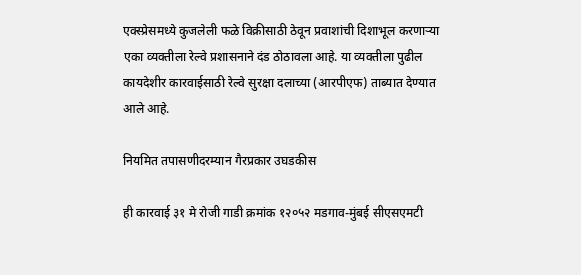एक्स्प्रेसमध्ये कुजलेली फळे विक्रीसाठी ठेवून प्रवाशांची दिशाभूल करणाऱ्या एका व्यक्तीला रेल्वे प्रशासनाने दंड ठोठावला आहे. या व्यक्तीला पुढील कायदेशीर कारवाईसाठी रेल्वे सुरक्षा दलाच्या (आरपीएफ) ताब्यात देण्यात आले आहे.

नियमित तपासणीदरम्यान गैरप्रकार उघडकीस

ही कारवाई ३१ मे रोजी गाडी क्रमांक १२०५२ मडगाव-मुंबई सीएसएमटी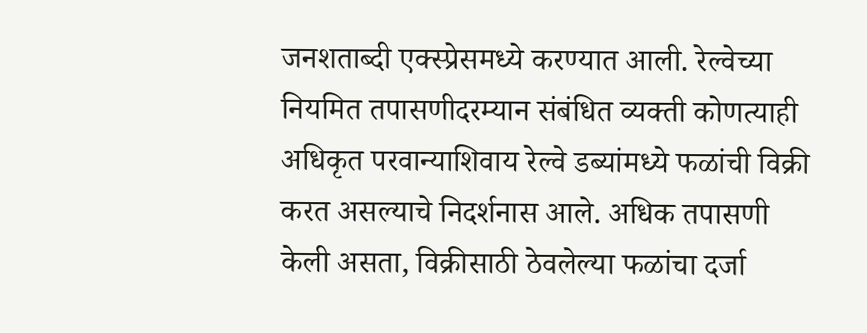जनशताब्दी एक्स्प्रेसमध्ये करण्यात आली. रेल्वेच्या नियमित तपासणीदरम्यान संबंधित व्यक्ती कोणत्याही अधिकृत परवान्याशिवाय रेल्वे डब्यांमध्ये फळांची विक्री करत असल्याचे निदर्शनास आले. अधिक तपासणी केली असता, विक्रीसाठी ठेवलेल्या फळांचा दर्जा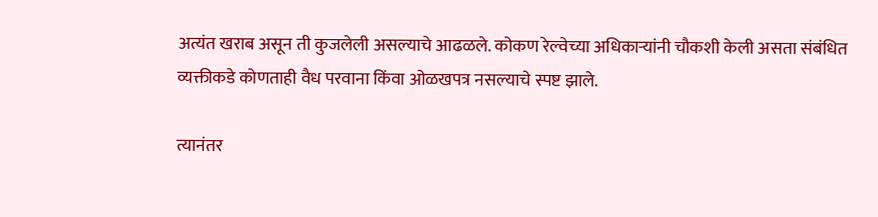अत्यंत खराब असून ती कुजलेली असल्याचे आढळले. कोकण रेल्वेच्या अधिकाऱ्यांनी चौकशी केली असता संबंधित व्यक्तीकडे कोणताही वैध परवाना किंवा ओळखपत्र नसल्याचे स्पष्ट झाले.

त्यानंतर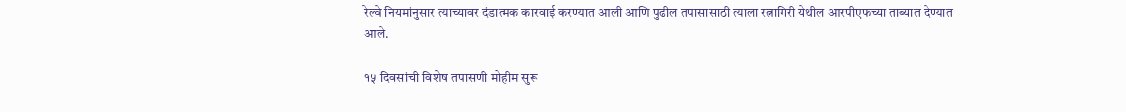रेल्वे नियमांनुसार त्याच्यावर दंडात्मक कारवाई करण्यात आली आणि पुढील तपासासाठी त्याला रत्नागिरी येथील आरपीएफच्या ताब्यात देण्यात आले.

१५ दिवसांची विशेष तपासणी मोहीम सुरू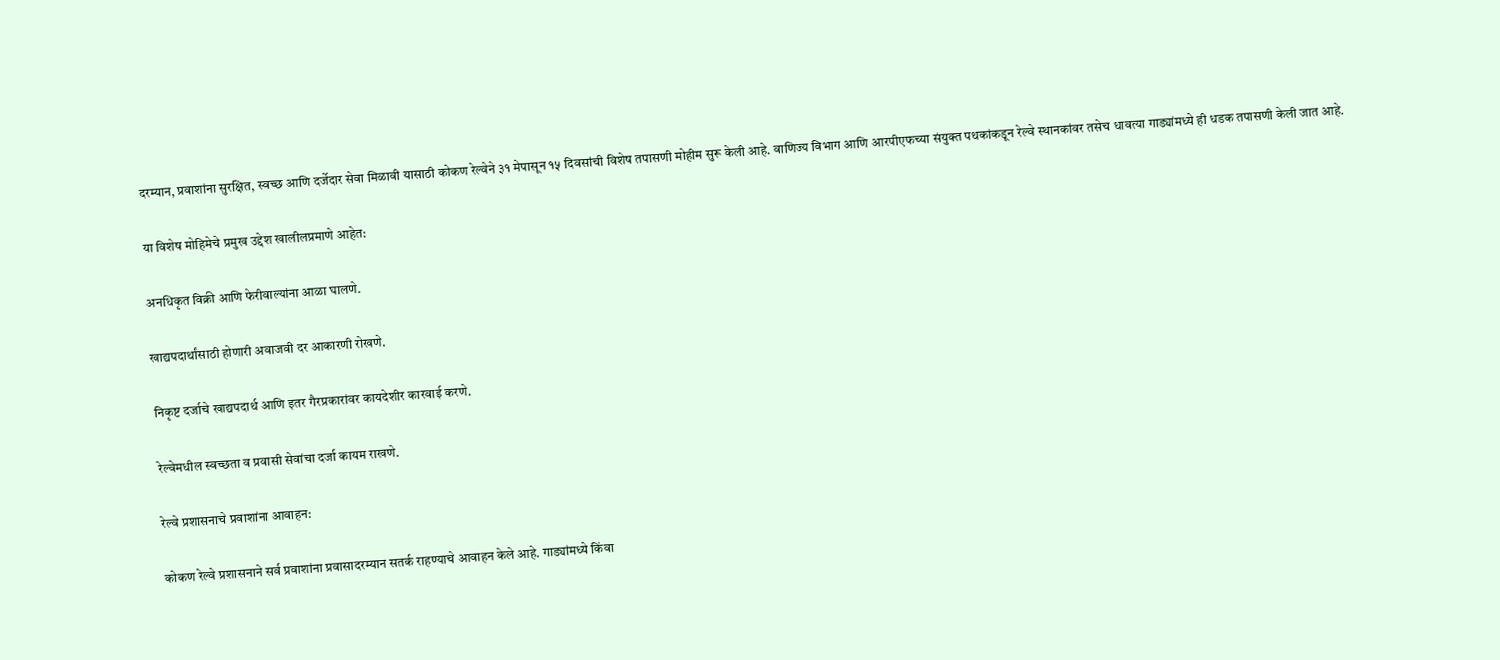दरम्यान, प्रवाशांना सुरक्षित, स्वच्छ आणि दर्जेदार सेवा मिळावी यासाठी कोकण रेल्वेने ३१ मेपासून १५ दिवसांची विशेष तपासणी मोहीम सुरू केली आहे. वाणिज्य विभाग आणि आरपीएफच्या संयुक्त पथकांकडून रेल्वे स्थानकांवर तसेच धावत्या गाड्यांमध्ये ही धडक तपासणी केली जात आहे.

या विशेष मोहिमेचे प्रमुख उद्देश खालीलप्रमाणे आहेत:

अनधिकृत विक्री आणि फेरीवाल्यांना आळा घालणे.

खाद्यपदार्थांसाठी होणारी अवाजवी दर आकारणी रोखणे.

निकृष्ट दर्जाचे खाद्यपदार्थ आणि इतर गैरप्रकारांवर कायदेशीर कारवाई करणे.

रेल्वेमधील स्वच्छता व प्रवासी सेवांचा दर्जा कायम राखणे.

रेल्वे प्रशासनाचे प्रवाशांना आवाहन:

कोकण रेल्वे प्रशासनाने सर्व प्रवाशांना प्रवासादरम्यान सतर्क राहण्याचे आवाहन केले आहे. गाड्यांमध्ये किंवा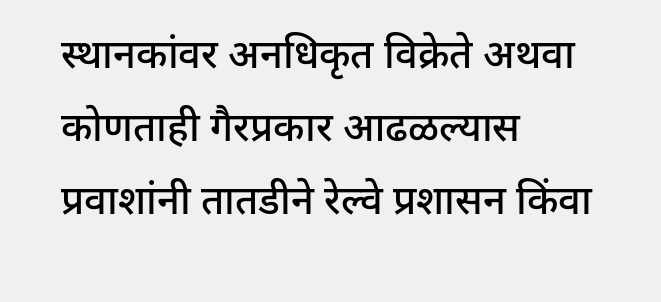स्थानकांवर अनधिकृत विक्रेते अथवा कोणताही गैरप्रकार आढळल्यास प्रवाशांनी तातडीने रेल्वे प्रशासन किंवा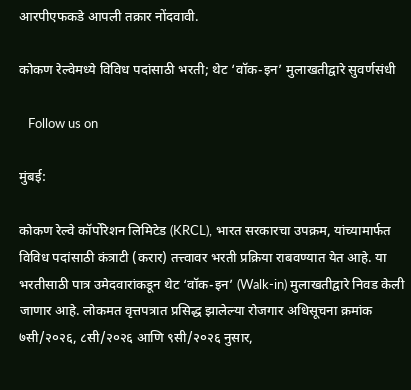आरपीएफकडे आपली तक्रार नोंदवावी.

कोकण रेल्वेमध्ये विविध पदांसाठी भरती; थेट ‘वॉक-इन’ मुलाखतीद्वारे सुवर्णसंधी

   Follow us on

मुंबई:

कोकण रेल्वे कॉर्पोरेशन लिमिटेड (KRCL), भारत सरकारचा उपक्रम, यांच्यामार्फत विविध पदांसाठी कंत्राटी (करार) तत्त्वावर भरती प्रक्रिया राबवण्यात येत आहे. या भरतीसाठी पात्र उमेदवारांकडून थेट ‘वॉक-इन’ (Walk-in) मुलाखतीद्वारे निवड केली जाणार आहे. लोकमत वृत्तपत्रात प्रसिद्ध झालेल्या रोजगार अधिसूचना क्रमांक ७सी/२०२६, ८सी/२०२६ आणि ९सी/२०२६ नुसार,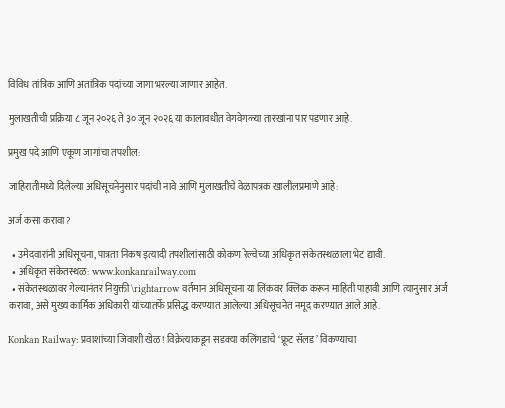विविध तांत्रिक आणि अतांत्रिक पदांच्या जागा भरल्या जाणार आहेत.

मुलाखतीची प्रक्रिया ८ जून २०२६ ते ३० जून २०२६ या कालावधीत वेगवेगळ्या तारखांना पार पडणार आहे.

प्रमुख पदे आणि एकूण जागांचा तपशील:

जाहिरातीमध्ये दिलेल्या अधिसूचनेनुसार पदांची नावे आणि मुलाखतीचे वेळापत्रक खालीलप्रमाणे आहे:

अर्ज कसा करावा?

  • उमेदवारांनी अधिसूचना, पात्रता निकष इत्यादी तपशीलांसाठी कोकण रेल्वेच्या अधिकृत संकेतस्थळाला भेट द्यावी.
  • अधिकृत संकेतस्थळ: www.konkanrailway.com
  • संकेतस्थळावर गेल्यानंतर नियुक्ती \rightarrow वर्तमान अधिसूचना या लिंकवर क्लिक करून माहिती पाहावी आणि त्यानुसार अर्ज करावा, असे मुख्य कार्मिक अधिकारी यांच्यातर्फे प्रसिद्ध करण्यात आलेल्या अधिसूचनेत नमूद करण्यात आले आहे.

Konkan Railway: प्रवाशांच्या जिवाशी खेळ! विक्रेत्याकडून सडक्या कलिंगडाचे ‘फ्रूट सॅलड’ विकण्याचा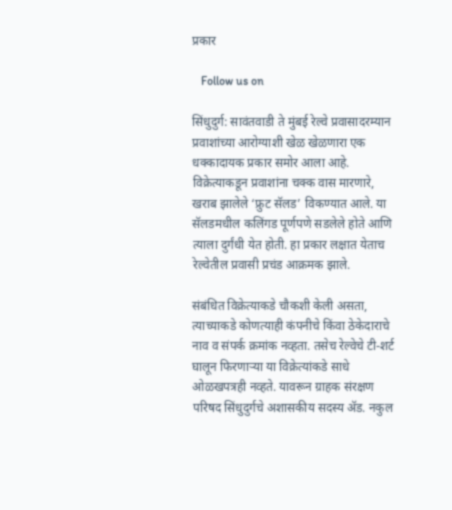प्रकार

   Follow us on

सिंधुदुर्ग: सावंतवाडी ते मुंबई रेल्वे प्रवासादरम्यान प्रवाशांच्या आरोग्याशी खेळ खेळणारा एक धक्कादायक प्रकार समोर आला आहे. विक्रेत्याकडून प्रवाशांना चक्क वास मारणारे, खराब झालेले ‘फ्रुट सॅलड’ विकण्यात आले. या सॅलडमधील कलिंगड पूर्णपणे सडलेले होते आणि त्याला दुर्गंधी येत होती. हा प्रकार लक्षात येताच रेल्वेतील प्रवासी प्रचंड आक्रमक झाले.

संबंधित विक्रेत्याकडे चौकशी केली असता, त्याच्याकडे कोणत्याही कंपनीचे किंवा ठेकेदाराचे नाव व संपर्क क्रमांक नव्हता. तसेच रेल्वेचे टी-शर्ट घालून फिरणाऱ्या या विक्रेत्यांकडे साधे ओळखपत्रही नव्हते. यावरून ग्राहक संरक्षण परिषद सिंधुदुर्गचे अशासकीय सदस्य ॲड. नकुल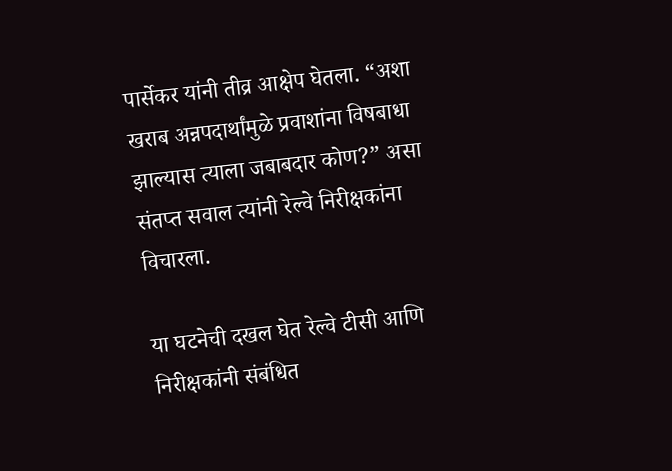पार्सेकर यांनी तीव्र आक्षेप घेतला. “अशा खराब अन्नपदार्थांमुळे प्रवाशांना विषबाधा झाल्यास त्याला जबाबदार कोण?” असा संतप्त सवाल त्यांनी रेल्वे निरीक्षकांना विचारला.

या घटनेची दखल घेत रेल्वे टीसी आणि निरीक्षकांनी संबंधित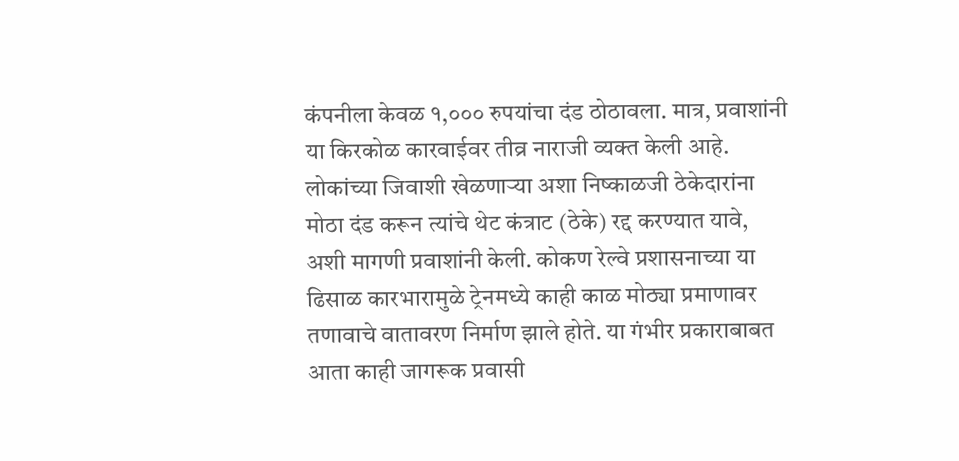कंपनीला केवळ १,००० रुपयांचा दंड ठोठावला. मात्र, प्रवाशांनी या किरकोळ कारवाईवर तीव्र नाराजी व्यक्त केली आहे. लोकांच्या जिवाशी खेळणाऱ्या अशा निष्काळजी ठेकेदारांना मोठा दंड करून त्यांचे थेट कंत्राट (ठेके) रद्द करण्यात यावे, अशी मागणी प्रवाशांनी केली. कोकण रेल्वे प्रशासनाच्या या ढिसाळ कारभारामुळे ट्रेनमध्ये काही काळ मोठ्या प्रमाणावर तणावाचे वातावरण निर्माण झाले होते. या गंभीर प्रकाराबाबत आता काही जागरूक प्रवासी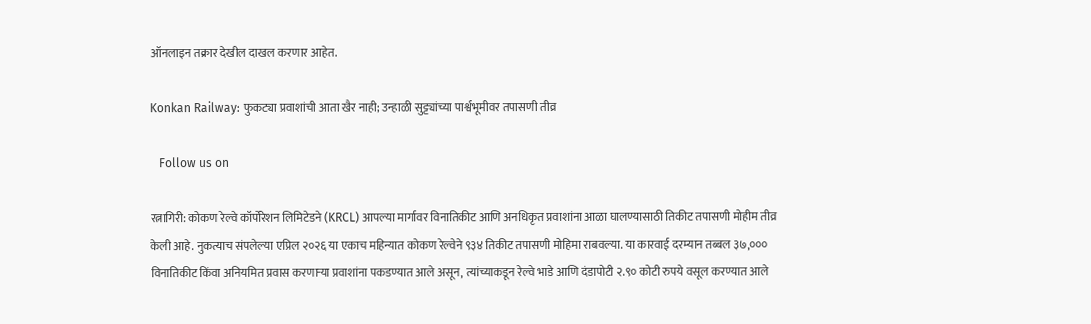ऑनलाइन तक्रार देखील दाखल करणार आहेत.

Konkan Railway: फुकट्या प्रवाशांची आता खैर नाही; उन्हाळी सुट्ट्यांच्या पार्श्वभूमीवर तपासणी तीव्र

   Follow us on

रत्नागिरी: कोकण रेल्वे कॉर्पोरेशन लिमिटेडने (KRCL) आपल्या मार्गावर विनातिकीट आणि अनधिकृत प्रवाशांना आळा घालण्यासाठी तिकीट तपासणी मोहीम तीव्र केली आहे. नुकत्याच संपलेल्या एप्रिल २०२६ या एकाच महिन्यात कोकण रेल्वेने ९३४ तिकीट तपासणी मोहिमा राबवल्या. या कारवाई दरम्यान तब्बल ३७,००० विनातिकीट किंवा अनियमित प्रवास करणाऱ्या प्रवाशांना पकडण्यात आले असून, त्यांच्याकडून रेल्वे भाडे आणि दंडापोटी २.९० कोटी रुपये वसूल करण्यात आले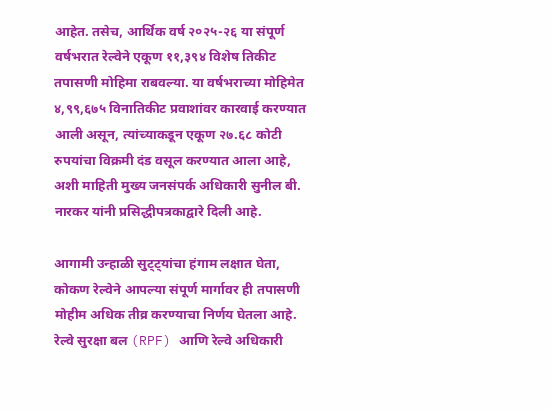आहेत. तसेच, आर्थिक वर्ष २०२५-२६ या संपूर्ण वर्षभरात रेल्वेने एकूण ११,३९४ विशेष तिकीट तपासणी मोहिमा राबवल्या. या वर्षभराच्या मोहिमेत ४,९९,६७५ विनातिकीट प्रवाशांवर कारवाई करण्यात आली असून, त्यांच्याकडून एकूण २७.६८ कोटी रुपयांचा विक्रमी दंड वसूल करण्यात आला आहे, अशी माहिती मुख्य जनसंपर्क अधिकारी सुनील बी. नारकर यांनी प्रसिद्धीपत्रकाद्वारे दिली आहे.

आगामी उन्हाळी सुट्ट्यांचा हंगाम लक्षात घेता, कोकण रेल्वेने आपल्या संपूर्ण मार्गावर ही तपासणी मोहीम अधिक तीव्र करण्याचा निर्णय घेतला आहे. रेल्वे सुरक्षा बल (RPF) आणि रेल्वे अधिकारी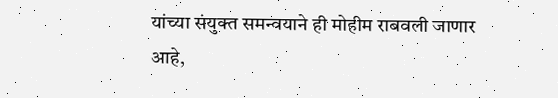यांच्या संयुक्त समन्वयाने ही मोहीम राबवली जाणार आहे,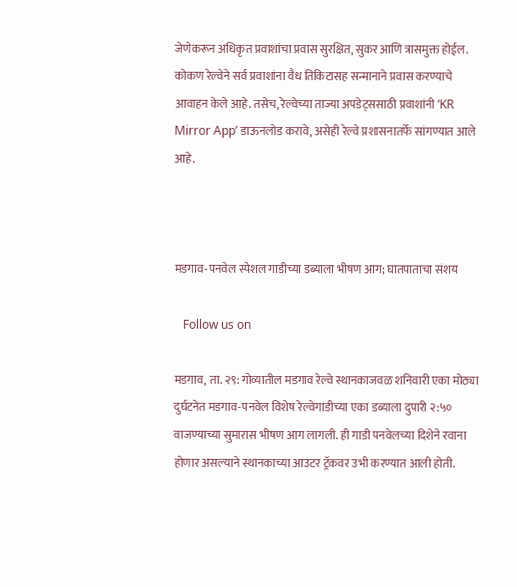जेणेकरून अधिकृत प्रवाशांचा प्रवास सुरक्षित, सुकर आणि त्रासमुक्त होईल. कोकण रेल्वेने सर्व प्रवाशांना वैध तिकिटासह सन्मानाने प्रवास करण्याचे आवाहन केले आहे. तसेच, रेल्वेच्या ताज्या अपडेट्ससाठी प्रवाशांनी ‘KR Mirror App’ डाऊनलोड करावे, असेही रेल्वे प्रशासनातर्फे सांगण्यात आले आहे.



मडगाव-पनवेल स्पेशल गाडीच्या डब्याला भीषण आग; घातपाताचा संशय

   Follow us on

मडगाव, ता. २९: गोव्यातील मडगाव रेल्वे स्थानकाजवळ शनिवारी एका मोठ्या दुर्घटनेत मडगाव-पनवेल विशेष रेल्वेगाडीच्या एका डब्याला दुपारी २:५० वाजण्याच्या सुमारास भीषण आग लागली. ही गाडी पनवेलच्या दिशेने रवाना होणार असल्याने स्थानकाच्या आउटर ट्रॅकवर उभी करण्यात आली होती.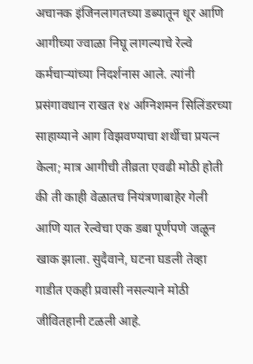अचानक इंजिनलागतच्या डब्यातून धूर आणि आगीच्या ज्वाळा निघू लागल्याचे रेल्वे कर्मचाऱ्यांच्या निदर्शनास आले. त्यांनी प्रसंगावधान राखत १४ अग्निशमन सिलिंडरच्या साहाय्याने आग विझवण्याचा शर्थीचा प्रयत्न केला; मात्र आगीची तीव्रता एवढी मोठी होती की ती काही वेळातच नियंत्रणाबाहेर गेली आणि यात रेल्वेचा एक डबा पूर्णपणे जळून खाक झाला. सुदैवाने, घटना घडली तेव्हा गाडीत एकही प्रवासी नसल्याने मोठी जीवितहानी टळली आहे.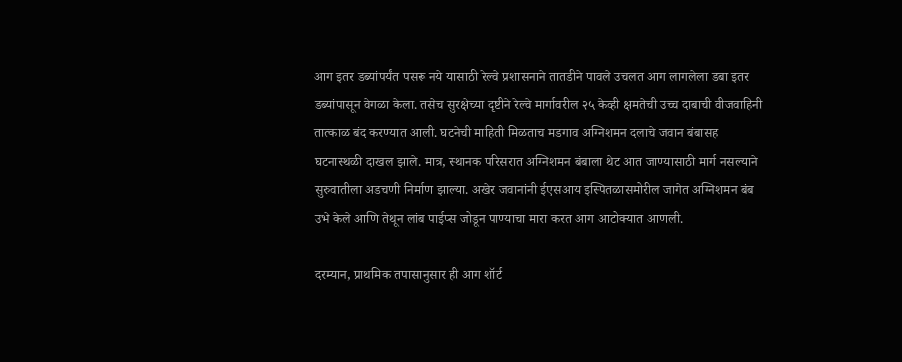आग इतर डब्यांपर्यंत पसरू नये यासाठी रेल्वे प्रशासनाने तातडीने पावले उचलत आग लागलेला डबा इतर डब्यांपासून वेगळा केला. तसेच सुरक्षेच्या दृष्टीने रेल्वे मार्गावरील २५ केव्ही क्षमतेची उच्च दाबाची वीजवाहिनी तात्काळ बंद करण्यात आली. घटनेची माहिती मिळताच मडगाव अग्निशमन दलाचे जवान बंबासह घटनास्थळी दाखल झाले. मात्र, स्थानक परिसरात अग्निशमन बंबाला थेट आत जाण्यासाठी मार्ग नसल्याने सुरुवातीला अडचणी निर्माण झाल्या. अखेर जवानांनी ईएसआय इस्पितळासमोरील जागेत अग्निशमन बंब उभे केले आणि तेथून लांब पाईप्स जोडून पाण्याचा मारा करत आग आटोक्यात आणली.

दरम्यान, प्राथमिक तपासानुसार ही आग शॉर्ट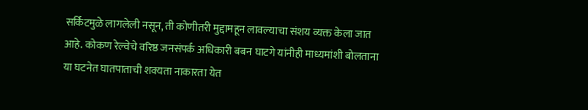सर्किटमुळे लागलेली नसून, ती कोणीतरी मुद्दामहून लावल्याचा संशय व्यक्त केला जात आहे. कोकण रेल्वेचे वरिष्ठ जनसंपर्क अधिकारी बबन घाटगे यांनीही माध्यमांशी बोलताना या घटनेत घातपाताची शक्यता नाकारता येत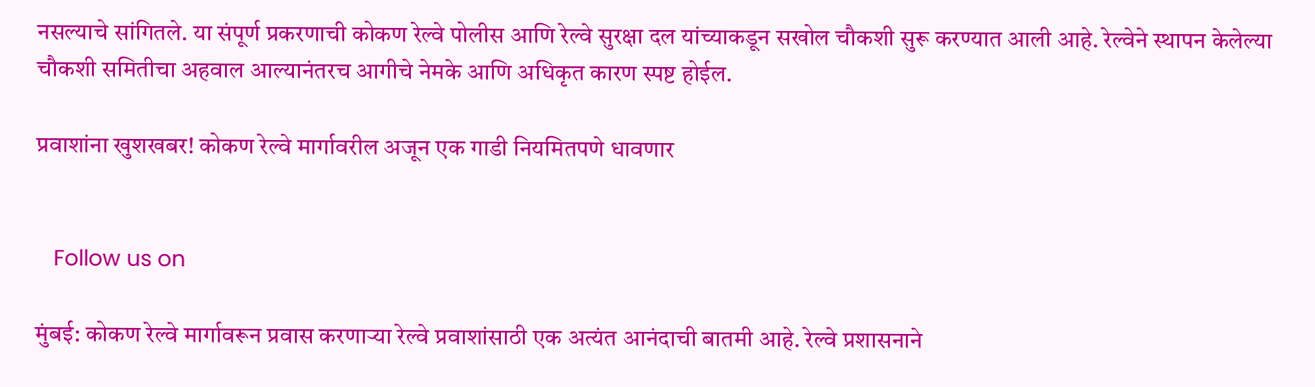नसल्याचे सांगितले. या संपूर्ण प्रकरणाची कोकण रेल्वे पोलीस आणि रेल्वे सुरक्षा दल यांच्याकडून सखोल चौकशी सुरू करण्यात आली आहे. रेल्वेने स्थापन केलेल्या चौकशी समितीचा अहवाल आल्यानंतरच आगीचे नेमके आणि अधिकृत कारण स्पष्ट होईल.

प्रवाशांना खुशखबर! कोकण रेल्वे मार्गावरील अजून एक गाडी नियमितपणे धावणार


   Follow us on

मुंबई: कोकण रेल्वे मार्गावरून प्रवास करणाऱ्या रेल्वे प्रवाशांसाठी एक अत्यंत आनंदाची बातमी आहे. रेल्वे प्रशासनाने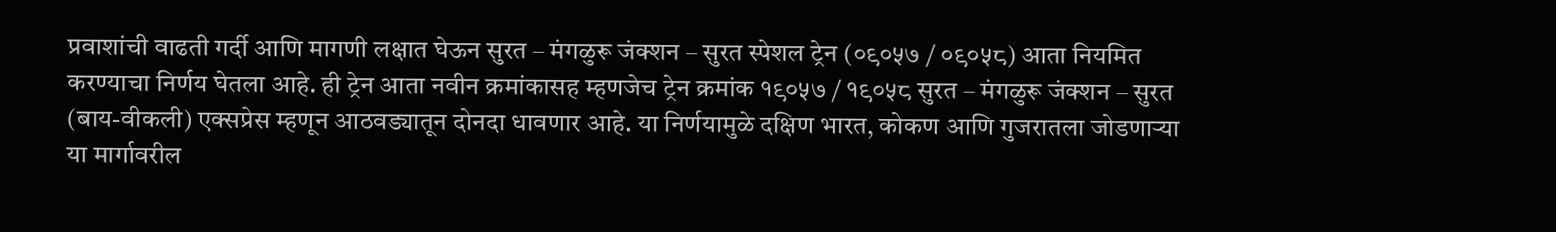प्रवाशांची वाढती गर्दी आणि मागणी लक्षात घेऊन सुरत – मंगळुरू जंक्शन – सुरत स्पेशल ट्रेन (०९०५७ / ०९०५८) आता नियमित करण्याचा निर्णय घेतला आहे. ही ट्रेन आता नवीन क्रमांकासह म्हणजेच ट्रेन क्रमांक १९०५७ / १९०५८ सुरत – मंगळुरू जंक्शन – सुरत (बाय-वीकली) एक्सप्रेस म्हणून आठवड्यातून दोनदा धावणार आहे. या निर्णयामुळे दक्षिण भारत, कोकण आणि गुजरातला जोडणाऱ्या या मार्गावरील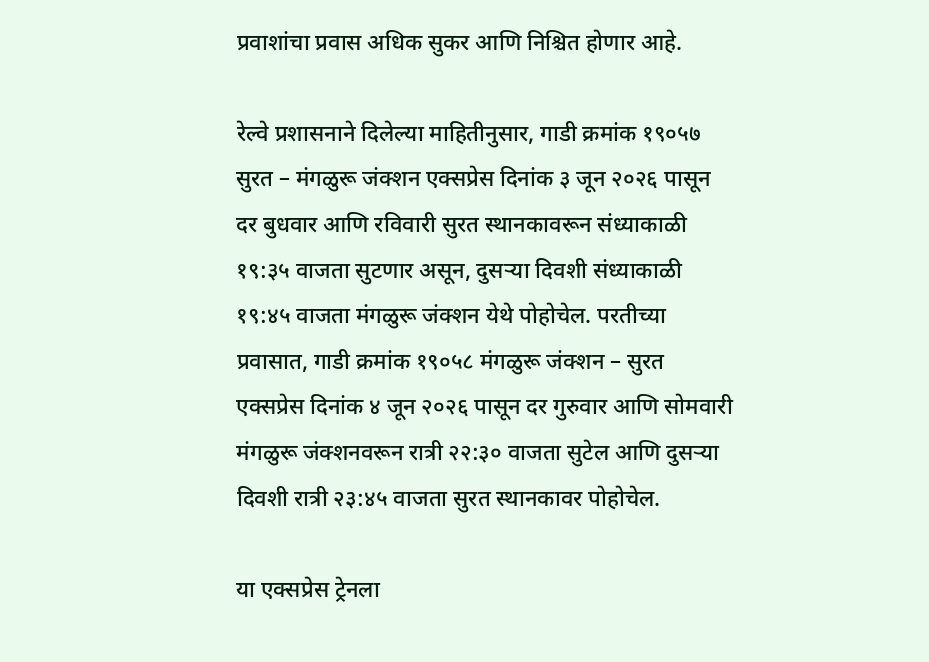प्रवाशांचा प्रवास अधिक सुकर आणि निश्चित होणार आहे.

रेल्वे प्रशासनाने दिलेल्या माहितीनुसार, गाडी क्रमांक १९०५७ सुरत – मंगळुरू जंक्शन एक्सप्रेस दिनांक ३ जून २०२६ पासून दर बुधवार आणि रविवारी सुरत स्थानकावरून संध्याकाळी १९:३५ वाजता सुटणार असून, दुसऱ्या दिवशी संध्याकाळी १९:४५ वाजता मंगळुरू जंक्शन येथे पोहोचेल. परतीच्या प्रवासात, गाडी क्रमांक १९०५८ मंगळुरू जंक्शन – सुरत एक्सप्रेस दिनांक ४ जून २०२६ पासून दर गुरुवार आणि सोमवारी मंगळुरू जंक्शनवरून रात्री २२:३० वाजता सुटेल आणि दुसऱ्या दिवशी रात्री २३:४५ वाजता सुरत स्थानकावर पोहोचेल.

या एक्सप्रेस ट्रेनला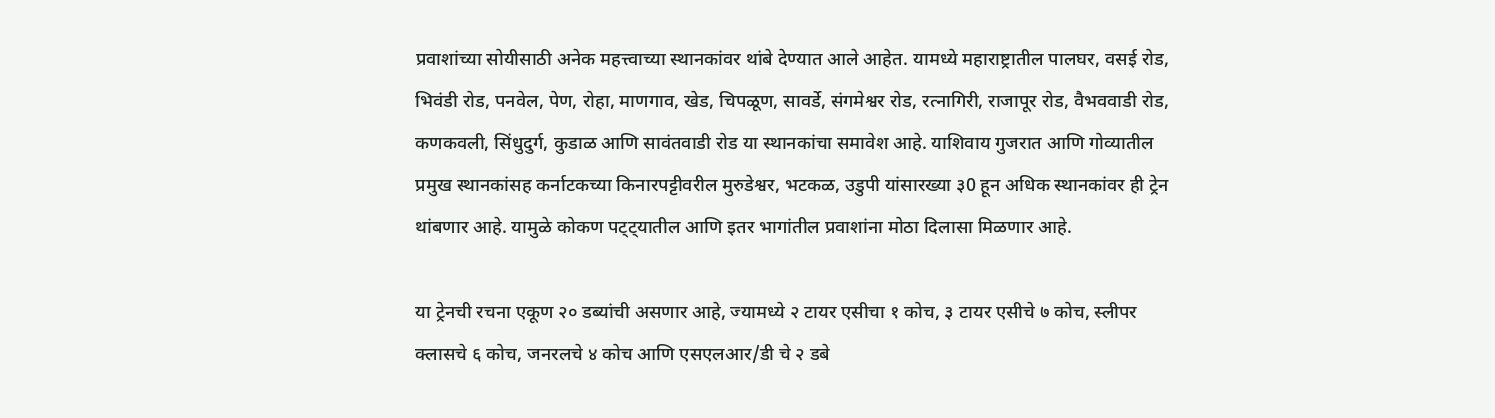प्रवाशांच्या सोयीसाठी अनेक महत्त्वाच्या स्थानकांवर थांबे देण्यात आले आहेत. यामध्ये महाराष्ट्रातील पालघर, वसई रोड, भिवंडी रोड, पनवेल, पेण, रोहा, माणगाव, खेड, चिपळूण, सावर्डे, संगमेश्वर रोड, रत्नागिरी, राजापूर रोड, वैभववाडी रोड, कणकवली, सिंधुदुर्ग, कुडाळ आणि सावंतवाडी रोड या स्थानकांचा समावेश आहे. याशिवाय गुजरात आणि गोव्यातील प्रमुख स्थानकांसह कर्नाटकच्या किनारपट्टीवरील मुरुडेश्वर, भटकळ, उडुपी यांसारख्या ३0 हून अधिक स्थानकांवर ही ट्रेन थांबणार आहे. यामुळे कोकण पट्ट्यातील आणि इतर भागांतील प्रवाशांना मोठा दिलासा मिळणार आहे.

या ट्रेनची रचना एकूण २० डब्यांची असणार आहे, ज्यामध्ये २ टायर एसीचा १ कोच, ३ टायर एसीचे ७ कोच, स्लीपर क्लासचे ६ कोच, जनरलचे ४ कोच आणि एसएलआर/डी चे २ डबे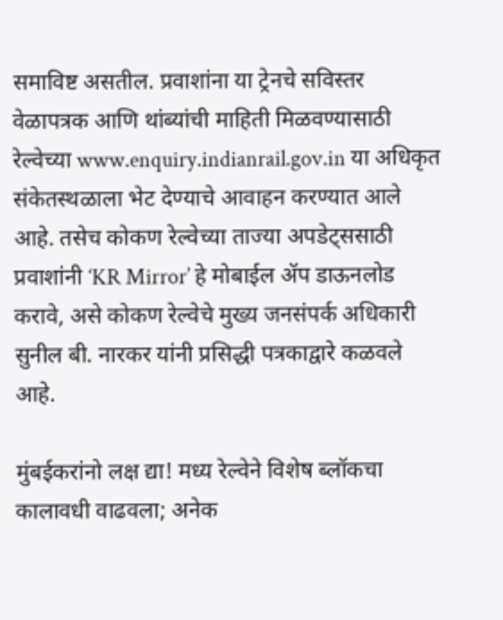समाविष्ट असतील. प्रवाशांना या ट्रेनचे सविस्तर वेळापत्रक आणि थांब्यांची माहिती मिळवण्यासाठी रेल्वेच्या www.enquiry.indianrail.gov.in या अधिकृत संकेतस्थळाला भेट देण्याचे आवाहन करण्यात आले आहे. तसेच कोकण रेल्वेच्या ताज्या अपडेट्ससाठी प्रवाशांनी ‘KR Mirror’ हे मोबाईल ॲप डाऊनलोड करावे, असे कोकण रेल्वेचे मुख्य जनसंपर्क अधिकारी सुनील बी. नारकर यांनी प्रसिद्धी पत्रकाद्वारे कळवले आहे.

मुंबईकरांनो लक्ष द्या! मध्य रेल्वेने विशेष ब्लॉकचा कालावधी वाढवला; अनेक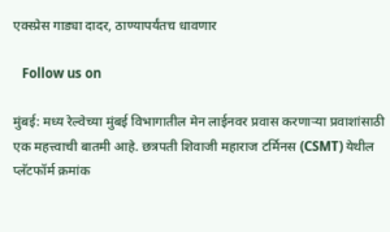एक्स्प्रेस गाड्या दादर, ठाण्यापर्यंतच धावणार

   Follow us on

मुंबई: मध्य रेल्वेच्या मुंबई विभागातील मेन लाईनवर प्रवास करणाऱ्या प्रवाशांसाठी एक महत्त्वाची बातमी आहे. छत्रपती शिवाजी महाराज टर्मिनस (CSMT) येथील प्लॅटफॉर्म क्रमांक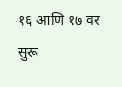१६ आणि १७ वर सुरू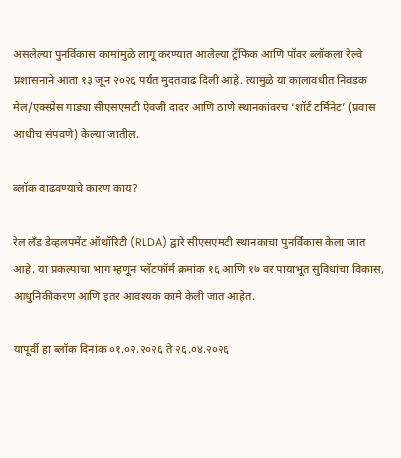असलेल्या पुनर्विकास कामांमुळे लागू करण्यात आलेल्या ट्रॅफिक आणि पॉवर ब्लॉकला रेल्वे प्रशासनाने आता १३ जून २०२६ पर्यंत मुदतवाढ दिली आहे. त्यामुळे या कालावधीत निवडक मेल/एक्स्प्रेस गाड्या सीएसएमटी ऐवजी दादर आणि ठाणे स्थानकांवरच ‘शॉर्ट टर्मिनेट’ (प्रवास आधीच संपवणे) केल्या जातील.

ब्लॉक वाढवण्याचे कारण काय?

रेल लँड डेव्हलपमेंट ऑथॉरिटी (RLDA) द्वारे सीएसएमटी स्थानकाचा पुनर्विकास केला जात आहे. या प्रकल्पाचा भाग म्हणून प्लॅटफॉर्म क्रमांक १६ आणि १७ वर पायाभूत सुविधांचा विकास, आधुनिकीकरण आणि इतर आवश्यक कामे केली जात आहेत.

यापूर्वी हा ब्लॉक दिनांक ०१.०२.२०२६ ते २६.०४.२०२६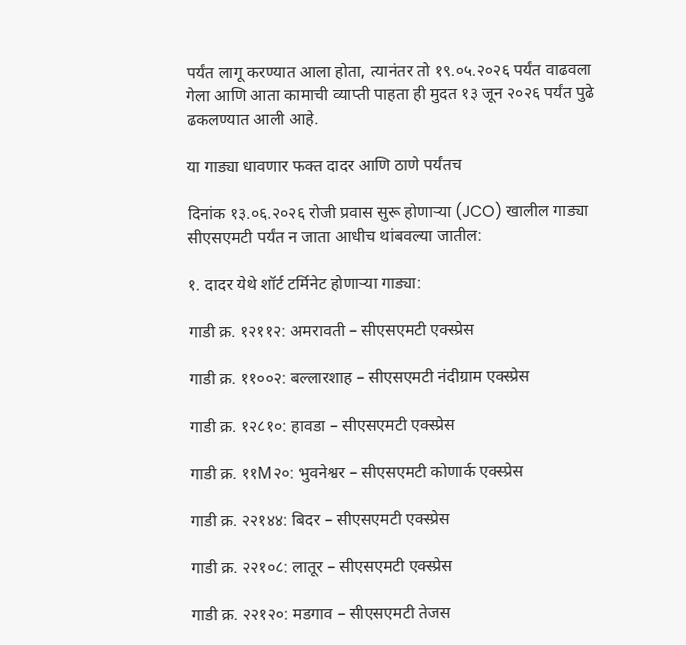पर्यंत लागू करण्यात आला होता, त्यानंतर तो १९.०५.२०२६ पर्यंत वाढवला गेला आणि आता कामाची व्याप्ती पाहता ही मुदत १३ जून २०२६ पर्यंत पुढे ढकलण्यात आली आहे.

या गाड्या धावणार फक्त दादर आणि ठाणे पर्यंतच

दिनांक १३.०६.२०२६ रोजी प्रवास सुरू होणाऱ्या (JCO) खालील गाड्या सीएसएमटी पर्यंत न जाता आधीच थांबवल्या जातील:

१. दादर येथे शॉर्ट टर्मिनेट होणाऱ्या गाड्या:

गाडी क्र. १२११२: अमरावती – सीएसएमटी एक्स्प्रेस

गाडी क्र. ११००२: बल्लारशाह – सीएसएमटी नंदीग्राम एक्स्प्रेस

गाडी क्र. १२८१०: हावडा – सीएसएमटी एक्स्प्रेस

गाडी क्र. ११M२०: भुवनेश्वर – सीएसएमटी कोणार्क एक्स्प्रेस

गाडी क्र. २२१४४: बिदर – सीएसएमटी एक्स्प्रेस

गाडी क्र. २२१०८: लातूर – सीएसएमटी एक्स्प्रेस

गाडी क्र. २२१२०: मडगाव – सीएसएमटी तेजस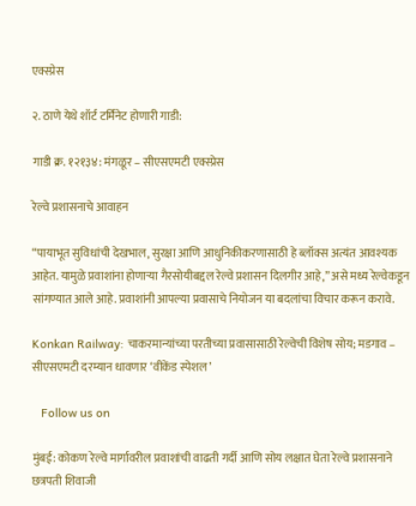एक्स्प्रेस

२. ठाणे येथे शॉर्ट टर्मिनेट होणारी गाडी:

गाडी क्र. १२१३४: मंगळूर – सीएसएमटी एक्स्प्रेस

रेल्वे प्रशासनाचे आवाहन

“पायाभूत सुविधांची देखभाल, सुरक्षा आणि आधुनिकीकरणासाठी हे ब्लॉक्स अत्यंत आवश्यक आहेत. यामुळे प्रवाशांना होणाऱ्या गैरसोयीबद्दल रेल्वे प्रशासन दिलगीर आहे,” असे मध्य रेल्वेकडून सांगण्यात आले आहे. प्रवाशांनी आपल्या प्रवासाचे नियोजन या बदलांचा विचार करून करावे.

Konkan Railway: चाकरमान्यांच्या परतीच्या प्रवासासाठी रेल्वेची विशेष सोय; मडगाव – सीएसएमटी दरम्यान धावणार ‘वीकेंड स्पेशल’

   Follow us on

मुंबई: कोकण रेल्वे मार्गावरील प्रवाशांची वाढती गर्दी आणि सोय लक्षात घेता रेल्वे प्रशासनाने छत्रपती शिवाजी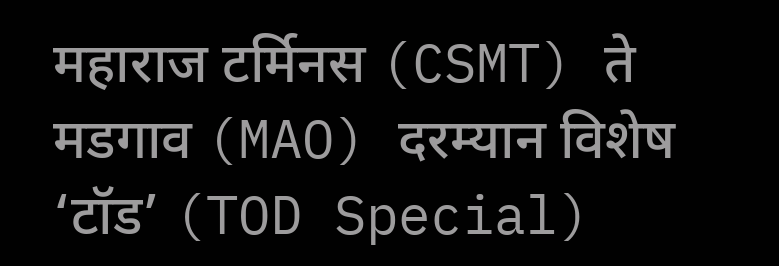महाराज टर्मिनस (CSMT) ते मडगाव (MAO) दरम्यान विशेष ‘टॉड’ (TOD Special)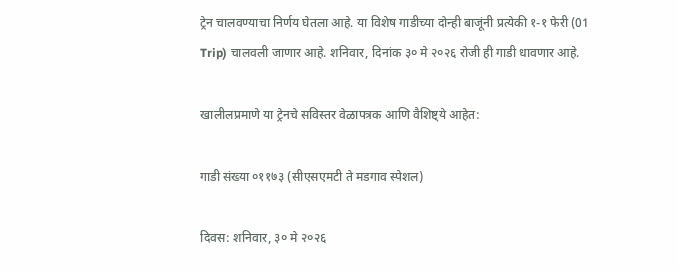ट्रेन चालवण्याचा निर्णय घेतला आहे. या विशेष गाडीच्या दोन्ही बाजूंनी प्रत्येकी १-१ फेरी (01 Trip) चालवली जाणार आहे. शनिवार, दिनांक ३० मे २०२६ रोजी ही गाडी धावणार आहे.

खालीलप्रमाणे या ट्रेनचे सविस्तर वेळापत्रक आणि वैशिष्ट्ये आहेत:

गाडी संख्या ०११७३ (सीएसएमटी ते मडगाव स्पेशल)

दिवस: शनिवार, ३० मे २०२६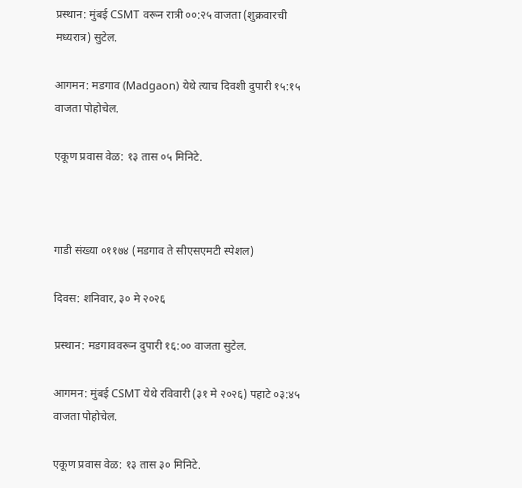प्रस्थान: मुंबई CSMT वरून रात्री ००:२५ वाजता (शुक्रवारची मध्यरात्र) सुटेल.

आगमन: मडगाव (Madgaon) येथे त्याच दिवशी दुपारी १५:१५ वाजता पोहोचेल.

एकूण प्रवास वेळ: १३ तास ०५ मिनिटे.



गाडी संख्या ०११७४ (मडगाव ते सीएसएमटी स्पेशल)

दिवस: शनिवार, ३० मे २०२६

प्रस्थान: मडगाववरून दुपारी १६:०० वाजता सुटेल.

आगमन: मुंबई CSMT येथे रविवारी (३१ मे २०२६) पहाटे ०३:४५ वाजता पोहोचेल.

एकूण प्रवास वेळ: १३ तास ३० मिनिटे.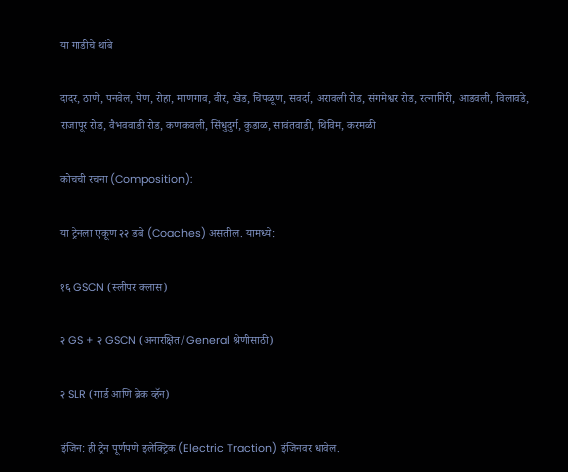या गाडीचे थांबे

दादर, ठाणे, पनवेल, पेण, रोहा, माणगाव, वीर, खेड, चिपळूण, सवर्दा, अरावली रोड, संगमेश्वर रोड, रत्नागिरी, आडवली, विलावडे, राजापूर रोड, वैभववाडी रोड, कणकवली, सिंधुदुर्ग, कुडाळ, सावंतवाडी, थिविम, करमळी

कोचची रचना (Composition):

या ट्रेनला एकूण २२ डबे (Coaches) असतील. यामध्ये:

१६ GSCN (स्लीपर क्लास)

२ GS + २ GSCN (अनारक्षित/General श्रेणीसाठी)

२ SLR (गार्ड आणि ब्रेक व्हॅन)

इंजिन: ही ट्रेन पूर्णपणे इलेक्ट्रिक (Electric Traction) इंजिनवर धावेल.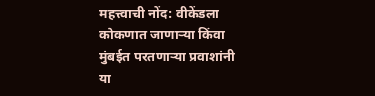महत्त्वाची नोंद: वीकेंडला कोकणात जाणाऱ्या किंवा मुंबईत परतणाऱ्या प्रवाशांनी या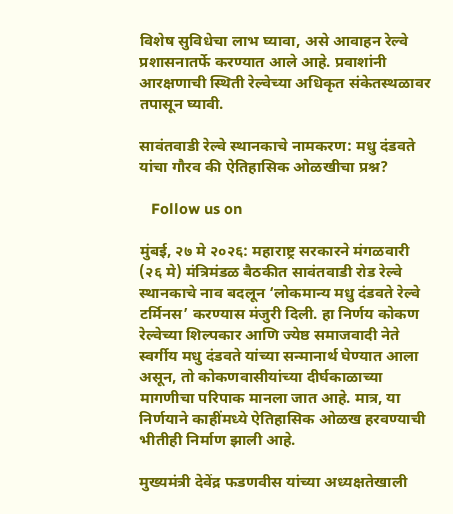विशेष सुविधेचा लाभ घ्यावा, असे आवाहन रेल्वे प्रशासनातर्फे करण्यात आले आहे. प्रवाशांनी आरक्षणाची स्थिती रेल्वेच्या अधिकृत संकेतस्थळावर तपासून घ्यावी.

सावंतवाडी रेल्वे स्थानकाचे नामकरण: मधु दंडवते यांचा गौरव की ऐतिहासिक ओळखीचा प्रश्न?

   Follow us on

मुंबई, २७ मे २०२६: महाराष्ट्र सरकारने मंगळवारी (२६ मे) मंत्रिमंडळ बैठकीत सावंतवाडी रोड रेल्वे स्थानकाचे नाव बदलून ‘लोकमान्य मधु दंडवते रेल्वे टर्मिनस’ करण्यास मंजुरी दिली. हा निर्णय कोकण रेल्वेच्या शिल्पकार आणि ज्येष्ठ समाजवादी नेते स्वर्गीय मधु दंडवते यांच्या सन्मानार्थ घेण्यात आला असून, तो कोकणवासीयांच्या दीर्घकाळाच्या मागणीचा परिपाक मानला जात आहे. मात्र, या निर्णयाने काहींमध्ये ऐतिहासिक ओळख हरवण्याची भीतीही निर्माण झाली आहे.

मुख्यमंत्री देवेंद्र फडणवीस यांच्या अध्यक्षतेखाली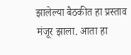झालेल्या बैठकीत हा प्रस्ताव मंजूर झाला. आता हा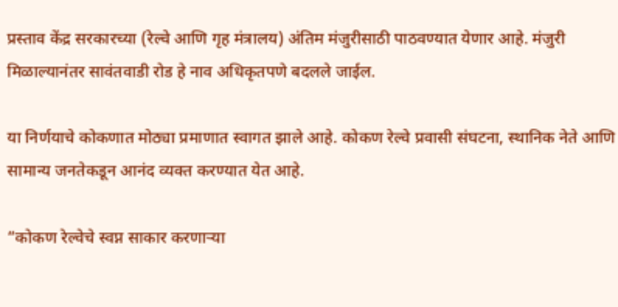प्रस्ताव केंद्र सरकारच्या (रेल्वे आणि गृह मंत्रालय) अंतिम मंजुरीसाठी पाठवण्यात येणार आहे. मंजुरी मिळाल्यानंतर सावंतवाडी रोड हे नाव अधिकृतपणे बदलले जाईल.

या निर्णयाचे कोकणात मोठ्या प्रमाणात स्वागत झाले आहे. कोकण रेल्वे प्रवासी संघटना, स्थानिक नेते आणि सामान्य जनतेकडून आनंद व्यक्त करण्यात येत आहे.

“कोकण रेल्वेचे स्वप्न साकार करणाऱ्या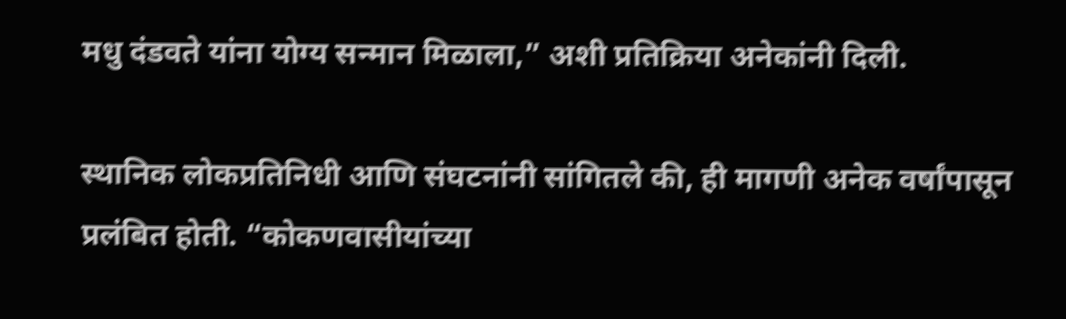मधु दंडवते यांना योग्य सन्मान मिळाला,” अशी प्रतिक्रिया अनेकांनी दिली.

स्थानिक लोकप्रतिनिधी आणि संघटनांनी सांगितले की, ही मागणी अनेक वर्षांपासून प्रलंबित होती. “कोकणवासीयांच्या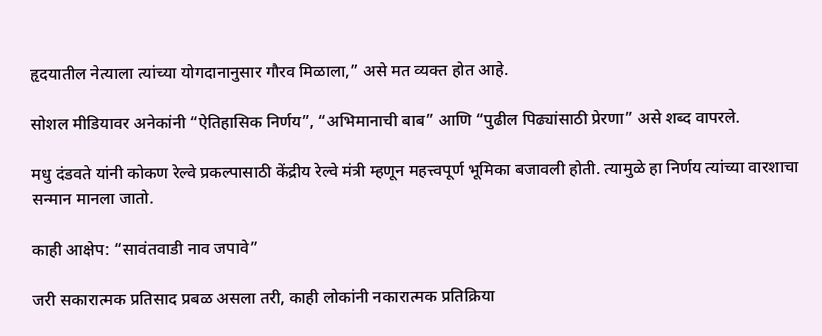हृदयातील नेत्याला त्यांच्या योगदानानुसार गौरव मिळाला,” असे मत व्यक्त होत आहे.

सोशल मीडियावर अनेकांनी “ऐतिहासिक निर्णय”, “अभिमानाची बाब” आणि “पुढील पिढ्यांसाठी प्रेरणा” असे शब्द वापरले.

मधु दंडवते यांनी कोकण रेल्वे प्रकल्पासाठी केंद्रीय रेल्वे मंत्री म्हणून महत्त्वपूर्ण भूमिका बजावली होती. त्यामुळे हा निर्णय त्यांच्या वारशाचा सन्मान मानला जातो.

काही आक्षेप: “सावंतवाडी नाव जपावे”

जरी सकारात्मक प्रतिसाद प्रबळ असला तरी, काही लोकांनी नकारात्मक प्रतिक्रिया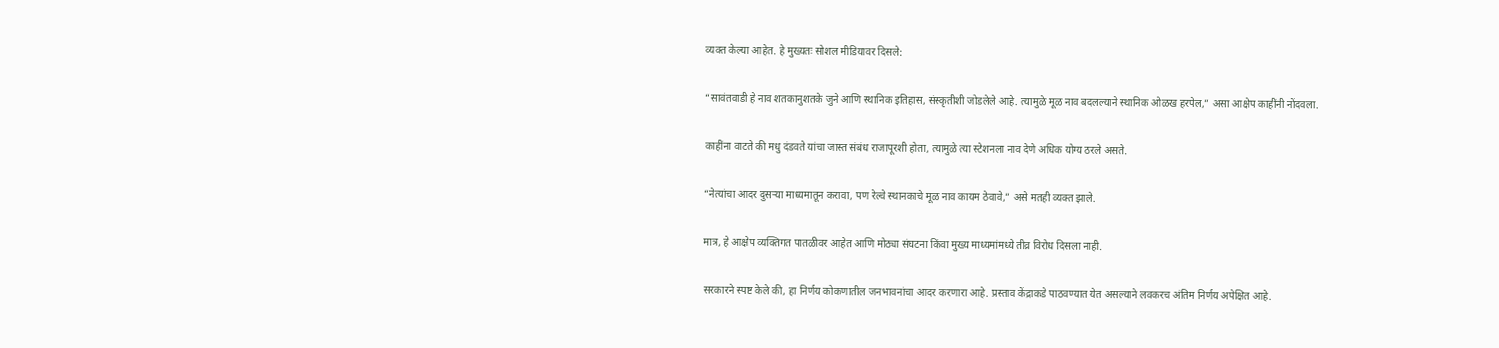व्यक्त केल्या आहेत. हे मुख्यतः सोशल मीडियावर दिसले:

“सावंतवाडी हे नाव शतकानुशतके जुने आणि स्थानिक इतिहास, संस्कृतीशी जोडलेले आहे. त्यामुळे मूळ नाव बदलल्याने स्थानिक ओळख हरपेल,” असा आक्षेप काहींनी नोंदवला.

काहींना वाटते की मधु दंडवते यांचा जास्त संबंध राजापूरशी होता, त्यामुळे त्या स्टेशनला नाव देणे अधिक योग्य ठरले असते.

“नेत्यांचा आदर दुसऱ्या माध्यमातून करावा, पण रेल्वे स्थानकाचे मूळ नाव कायम ठेवावे,” असे मतही व्यक्त झाले.

मात्र, हे आक्षेप व्यक्तिगत पातळीवर आहेत आणि मोठ्या संघटना किंवा मुख्य माध्यमांमध्ये तीव्र विरोध दिसला नाही.

सरकारने स्पष्ट केले की, हा निर्णय कोकणातील जनभावनांचा आदर करणारा आहे. प्रस्ताव केंद्राकडे पाठवण्यात येत असल्याने लवकरच अंतिम निर्णय अपेक्षित आहे.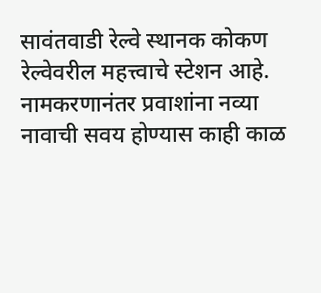सावंतवाडी रेल्वे स्थानक कोकण रेल्वेवरील महत्त्वाचे स्टेशन आहे. नामकरणानंतर प्रवाशांना नव्या नावाची सवय होण्यास काही काळ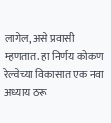लागेल, असे प्रवासी म्हणतात. हा निर्णय कोकण रेल्वेच्या विकासात एक नवा अध्याय ठरू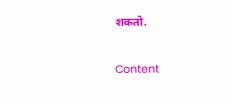शकतो.

Content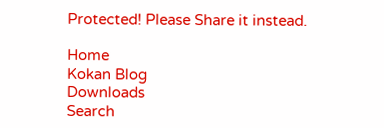Protected! Please Share it instead.

Home
Kokan Blog
Downloads
Search